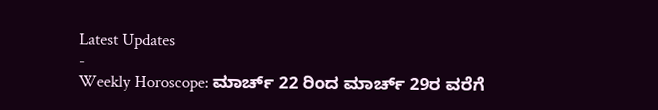Latest Updates
-
Weekly Horoscope: ಮಾರ್ಚ್ 22 ರಿಂದ ಮಾರ್ಚ್ 29ರ ವರೆಗೆ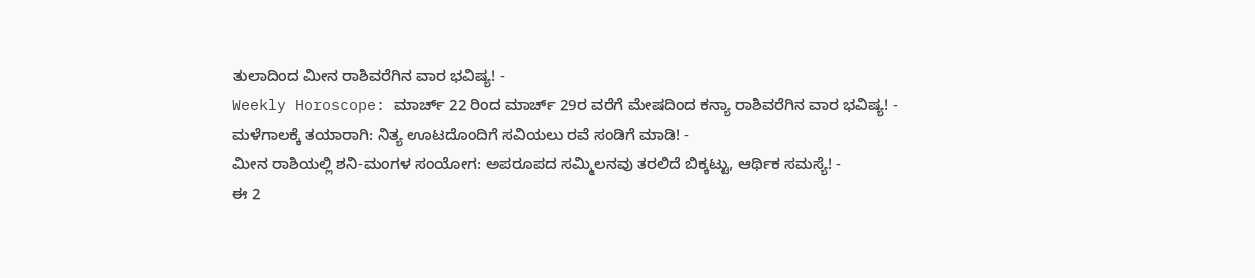ತುಲಾದಿಂದ ಮೀನ ರಾಶಿವರೆಗಿನ ವಾರ ಭವಿಷ್ಯ! -
Weekly Horoscope: ಮಾರ್ಚ್ 22 ರಿಂದ ಮಾರ್ಚ್ 29ರ ವರೆಗೆ ಮೇಷದಿಂದ ಕನ್ಯಾ ರಾಶಿವರೆಗಿನ ವಾರ ಭವಿಷ್ಯ! -
ಮಳೆಗಾಲಕ್ಕೆ ತಯಾರಾಗಿ: ನಿತ್ಯ ಊಟದೊಂದಿಗೆ ಸವಿಯಲು ರವೆ ಸಂಡಿಗೆ ಮಾಡಿ! -
ಮೀನ ರಾಶಿಯಲ್ಲಿ ಶನಿ-ಮಂಗಳ ಸಂಯೋಗ: ಅಪರೂಪದ ಸಮ್ಮಿಲನವು ತರಲಿದೆ ಬಿಕ್ಕಟ್ಟು, ಆರ್ಥಿಕ ಸಮಸ್ಯೆ! -
ಈ 2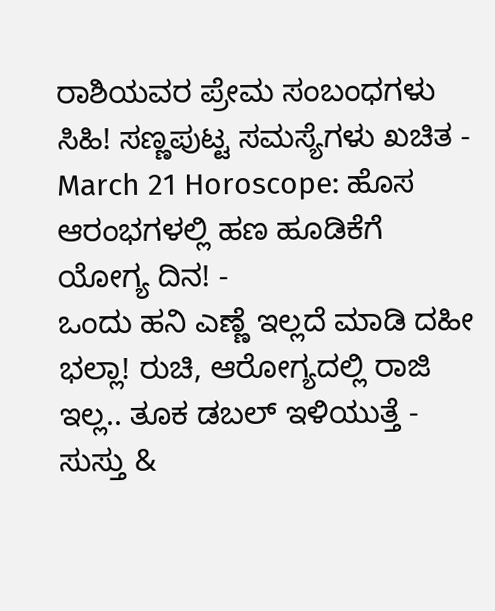ರಾಶಿಯವರ ಪ್ರೇಮ ಸಂಬಂಧಗಳು ಸಿಹಿ! ಸಣ್ಣಪುಟ್ಟ ಸಮಸ್ಯೆಗಳು ಖಚಿತ -
March 21 Horoscope: ಹೊಸ ಆರಂಭಗಳಲ್ಲಿ ಹಣ ಹೂಡಿಕೆಗೆ ಯೋಗ್ಯ ದಿನ! -
ಒಂದು ಹನಿ ಎಣ್ಣೆ ಇಲ್ಲದೆ ಮಾಡಿ ದಹೀ ಭಲ್ಲಾ! ರುಚಿ, ಆರೋಗ್ಯದಲ್ಲಿ ರಾಜಿ ಇಲ್ಲ.. ತೂಕ ಡಬಲ್ ಇಳಿಯುತ್ತೆ -
ಸುಸ್ತು &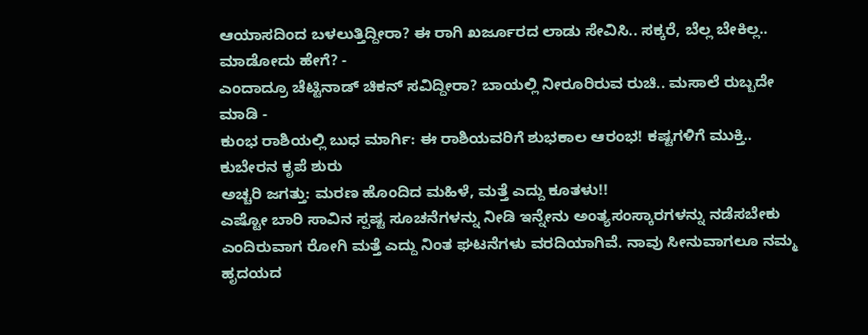ಆಯಾಸದಿಂದ ಬಳಲುತ್ತಿದ್ದೀರಾ? ಈ ರಾಗಿ ಖರ್ಜೂರದ ಲಾಡು ಸೇವಿಸಿ.. ಸಕ್ಕರೆ, ಬೆಲ್ಲ ಬೇಕಿಲ್ಲ.. ಮಾಡೋದು ಹೇಗೆ? -
ಎಂದಾದ್ರೂ ಚೆಟ್ಟಿನಾಡ್ ಚಿಕನ್ ಸವಿದ್ದೀರಾ? ಬಾಯಲ್ಲಿ ನೀರೂರಿರುವ ರುಚಿ.. ಮಸಾಲೆ ರುಬ್ಬದೇ ಮಾಡಿ -
ಕುಂಭ ರಾಶಿಯಲ್ಲಿ ಬುಧ ಮಾರ್ಗಿ: ಈ ರಾಶಿಯವರಿಗೆ ಶುಭಕಾಲ ಆರಂಭ! ಕಷ್ಟಗಳಿಗೆ ಮುಕ್ತಿ.. ಕುಬೇರನ ಕೃಪೆ ಶುರು
ಅಚ್ಚರಿ ಜಗತ್ತು: ಮರಣ ಹೊಂದಿದ ಮಹಿಳೆ, ಮತ್ತೆ ಎದ್ದು ಕೂತಳು!!
ಎಷ್ಟೋ ಬಾರಿ ಸಾವಿನ ಸ್ಪಷ್ಟ ಸೂಚನೆಗಳನ್ನು ನೀಡಿ ಇನ್ನೇನು ಅಂತ್ಯಸಂಸ್ಕಾರಗಳನ್ನು ನಡೆಸಬೇಕು ಎಂದಿರುವಾಗ ರೋಗಿ ಮತ್ತೆ ಎದ್ದು ನಿಂತ ಘಟನೆಗಳು ವರದಿಯಾಗಿವೆ. ನಾವು ಸೀನುವಾಗಲೂ ನಮ್ಮ ಹೃದಯದ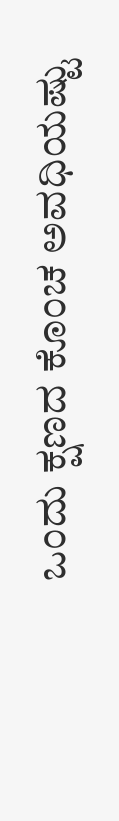ಒಂದು ಕ್ಷಣದ ಕೊಂಚ ಅವಧಿಯಷ್ಟು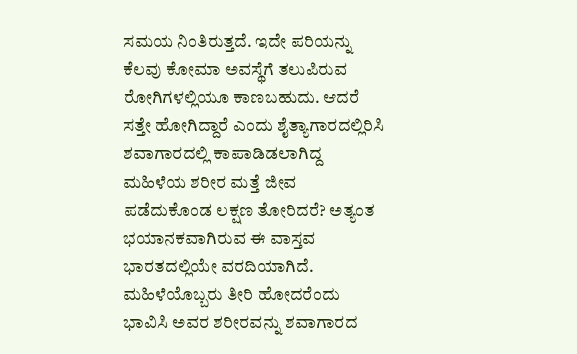ಸಮಯ ನಿಂತಿರುತ್ತದೆ. ಇದೇ ಪರಿಯನ್ನು ಕೆಲವು ಕೋಮಾ ಅವಸ್ಥೆಗೆ ತಲುಪಿರುವ ರೋಗಿಗಳಲ್ಲಿಯೂ ಕಾಣಬಹುದು. ಆದರೆ ಸತ್ತೇ ಹೋಗಿದ್ದಾರೆ ಎಂದು ಶೈತ್ಯಾಗಾರದಲ್ಲಿರಿಸಿ ಶವಾಗಾರದಲ್ಲಿ ಕಾಪಾಡಿಡಲಾಗಿದ್ದ ಮಹಿಳೆಯ ಶರೀರ ಮತ್ತೆ ಜೀವ ಪಡೆದುಕೊಂಡ ಲಕ್ಷಣ ತೋರಿದರೆ? ಅತ್ಯಂತ ಭಯಾನಕವಾಗಿರುವ ಈ ವಾಸ್ತವ ಭಾರತದಲ್ಲಿಯೇ ವರದಿಯಾಗಿದೆ.
ಮಹಿಳೆಯೊಬ್ಬರು ತೀರಿ ಹೋದರೆಂದು ಭಾವಿಸಿ ಅವರ ಶರೀರವನ್ನು ಶವಾಗಾರದ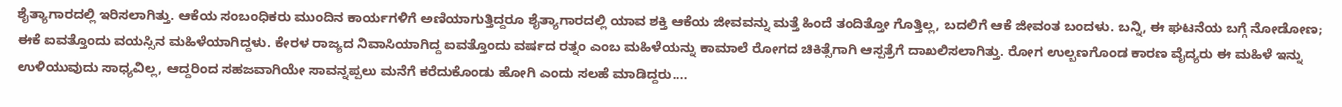ಶೈತ್ಯಾಗಾರದಲ್ಲಿ ಇರಿಸಲಾಗಿತ್ತು. ಆಕೆಯ ಸಂಬಂಧಿಕರು ಮುಂದಿನ ಕಾರ್ಯಗಳಿಗೆ ಅಣಿಯಾಗುತ್ತಿದ್ದರೂ ಶೈತ್ಯಾಗಾರದಲ್ಲಿ ಯಾವ ಶಕ್ತಿ ಆಕೆಯ ಜೀವವನ್ನು ಮತ್ತೆ ಹಿಂದೆ ತಂದಿತ್ತೋ ಗೊತ್ತಿಲ್ಲ, ಬದಲಿಗೆ ಆಕೆ ಜೀವಂತ ಬಂದಳು. ಬನ್ನಿ, ಈ ಘಟನೆಯ ಬಗ್ಗೆ ನೋಡೋಣ;
ಈಕೆ ಐವತ್ತೊಂದು ವಯಸ್ಸಿನ ಮಹಿಳೆಯಾಗಿದ್ದಳು. ಕೇರಳ ರಾಜ್ಯದ ನಿವಾಸಿಯಾಗಿದ್ದ ಐವತ್ತೊಂದು ವರ್ಷದ ರತ್ನಂ ಎಂಬ ಮಹಿಳೆಯನ್ನು ಕಾಮಾಲೆ ರೋಗದ ಚಿಕಿತ್ಸೆಗಾಗಿ ಆಸ್ಪತ್ರೆಗೆ ದಾಖಲಿಸಲಾಗಿತ್ತು. ರೋಗ ಉಲ್ಬಣಗೊಂಡ ಕಾರಣ ವೈದ್ಯರು ಈ ಮಹಿಳೆ ಇನ್ನು ಉಳಿಯುವುದು ಸಾಧ್ಯವಿಲ್ಲ, ಆದ್ದರಿಂದ ಸಹಜವಾಗಿಯೇ ಸಾವನ್ನಪ್ಪಲು ಮನೆಗೆ ಕರೆದುಕೊಂಡು ಹೋಗಿ ಎಂದು ಸಲಹೆ ಮಾಡಿದ್ದರು....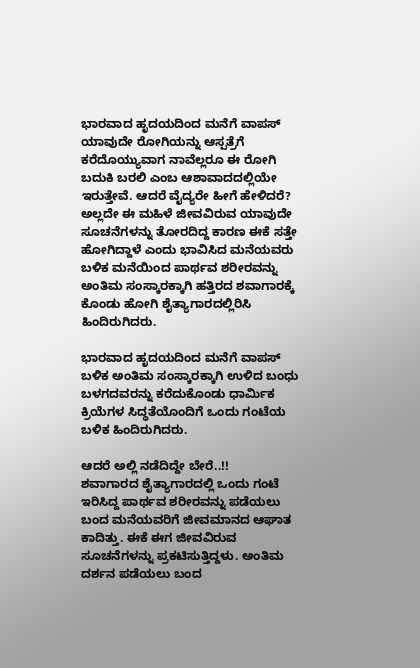ಭಾರವಾದ ಹೃದಯದಿಂದ ಮನೆಗೆ ವಾಪಸ್
ಯಾವುದೇ ರೋಗಿಯನ್ನು ಆಸ್ಪತ್ರೆಗೆ ಕರೆದೊಯ್ಯುವಾಗ ನಾವೆಲ್ಲರೂ ಈ ರೋಗಿ ಬದುಕಿ ಬರಲಿ ಎಂಬ ಆಶಾವಾದದಲ್ಲಿಯೇ ಇರುತ್ತೇವೆ. ಆದರೆ ವೈದ್ಯರೇ ಹೀಗೆ ಹೇಳಿದರೆ? ಅಲ್ಲದೇ ಈ ಮಹಿಳೆ ಜೀವವಿರುವ ಯಾವುದೇ ಸೂಚನೆಗಳನ್ನು ತೋರದಿದ್ದ ಕಾರಣ ಈಕೆ ಸತ್ತೇ ಹೋಗಿದ್ದಾಳೆ ಎಂದು ಭಾವಿಸಿದ ಮನೆಯವರು ಬಳಿಕ ಮನೆಯಿಂದ ಪಾರ್ಥವ ಶರೀರವನ್ನು ಅಂತಿಮ ಸಂಸ್ಕಾರಕ್ಕಾಗಿ ಹತ್ತಿರದ ಶವಾಗಾರಕ್ಕೆ ಕೊಂಡು ಹೋಗಿ ಶೈತ್ಯಾಗಾರದಲ್ಲಿರಿಸಿ ಹಿಂದಿರುಗಿದರು.

ಭಾರವಾದ ಹೃದಯದಿಂದ ಮನೆಗೆ ವಾಪಸ್
ಬಳಿಕ ಅಂತಿಮ ಸಂಸ್ಕಾರಕ್ಕಾಗಿ ಉಳಿದ ಬಂಧು ಬಳಗದವರನ್ನು ಕರೆದುಕೊಂಡು ಧಾರ್ಮಿಕ ಕ್ರಿಯೆಗಳ ಸಿದ್ಧತೆಯೊಂದಿಗೆ ಒಂದು ಗಂಟೆಯ ಬಳಿಕ ಹಿಂದಿರುಗಿದರು.

ಆದರೆ ಅಲ್ಲಿ ನಡೆದಿದ್ದೇ ಬೇರೆ..!!
ಶವಾಗಾರದ ಶೈತ್ಯಾಗಾರದಲ್ಲಿ ಒಂದು ಗಂಟೆ ಇರಿಸಿದ್ದ ಪಾರ್ಥವ ಶರೀರವನ್ನು ಪಡೆಯಲು ಬಂದ ಮನೆಯವರಿಗೆ ಜೀವಮಾನದ ಆಘಾತ ಕಾದಿತ್ತು. ಈಕೆ ಈಗ ಜೀವವಿರುವ ಸೂಚನೆಗಳನ್ನು ಪ್ರಕಟಿಸುತ್ತಿದ್ದಳು. ಅಂತಿಮ ದರ್ಶನ ಪಡೆಯಲು ಬಂದ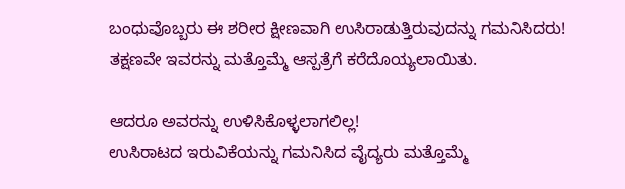ಬಂಧುವೊಬ್ಬರು ಈ ಶರೀರ ಕ್ಷೀಣವಾಗಿ ಉಸಿರಾಡುತ್ತಿರುವುದನ್ನು ಗಮನಿಸಿದರು! ತಕ್ಷಣವೇ ಇವರನ್ನು ಮತ್ತೊಮ್ಮೆ ಆಸ್ಪತ್ರೆಗೆ ಕರೆದೊಯ್ಯಲಾಯಿತು.

ಆದರೂ ಅವರನ್ನು ಉಳಿಸಿಕೊಳ್ಳಲಾಗಲಿಲ್ಲ!
ಉಸಿರಾಟದ ಇರುವಿಕೆಯನ್ನು ಗಮನಿಸಿದ ವೈದ್ಯರು ಮತ್ತೊಮ್ಮೆ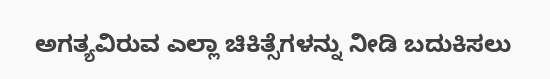ಅಗತ್ಯವಿರುವ ಎಲ್ಲಾ ಚಿಕಿತ್ಸೆಗಳನ್ನು ನೀಡಿ ಬದುಕಿಸಲು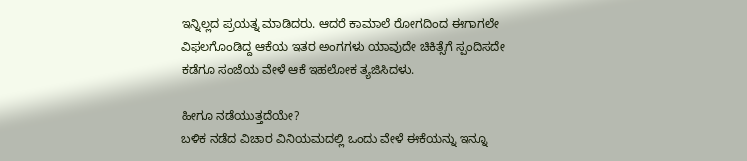ಇನ್ನಿಲ್ಲದ ಪ್ರಯತ್ನ ಮಾಡಿದರು. ಆದರೆ ಕಾಮಾಲೆ ರೋಗದಿಂದ ಈಗಾಗಲೇ ವಿಫಲಗೊಂಡಿದ್ದ ಆಕೆಯ ಇತರ ಅಂಗಗಳು ಯಾವುದೇ ಚಿಕಿತ್ಸೆಗೆ ಸ್ಪಂದಿಸದೇ ಕಡೆಗೂ ಸಂಜೆಯ ವೇಳೆ ಆಕೆ ಇಹಲೋಕ ತ್ಯಜಿಸಿದಳು.

ಹೀಗೂ ನಡೆಯುತ್ತದೆಯೇ?
ಬಳಿಕ ನಡೆದ ವಿಚಾರ ವಿನಿಯಮದಲ್ಲಿ ಒಂದು ವೇಳೆ ಈಕೆಯನ್ನು ಇನ್ನೂ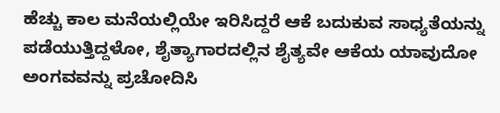ಹೆಚ್ಚು ಕಾಲ ಮನೆಯಲ್ಲಿಯೇ ಇರಿಸಿದ್ದರೆ ಆಕೆ ಬದುಕುವ ಸಾಧ್ಯತೆಯನ್ನು ಪಡೆಯುತ್ತಿದ್ದಳೋ, ಶೈತ್ಯಾಗಾರದಲ್ಲಿನ ಶೈತ್ಯವೇ ಆಕೆಯ ಯಾವುದೋ ಅಂಗವವನ್ನು ಪ್ರಚೋದಿಸಿ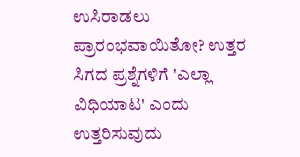ಉಸಿರಾಡಲು ಪ್ರಾರಂಭವಾಯಿತೋ? ಉತ್ತರ ಸಿಗದ ಪ್ರಶ್ನೆಗಳಿಗೆ 'ಎಲ್ಲಾ ವಿಧಿಯಾಟ' ಎಂದು ಉತ್ತರಿಸುವುದು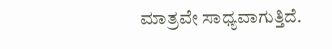ಮಾತ್ರವೇ ಸಾಧ್ಯವಾಗುತ್ತಿದೆ.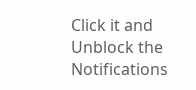Click it and Unblock the Notifications